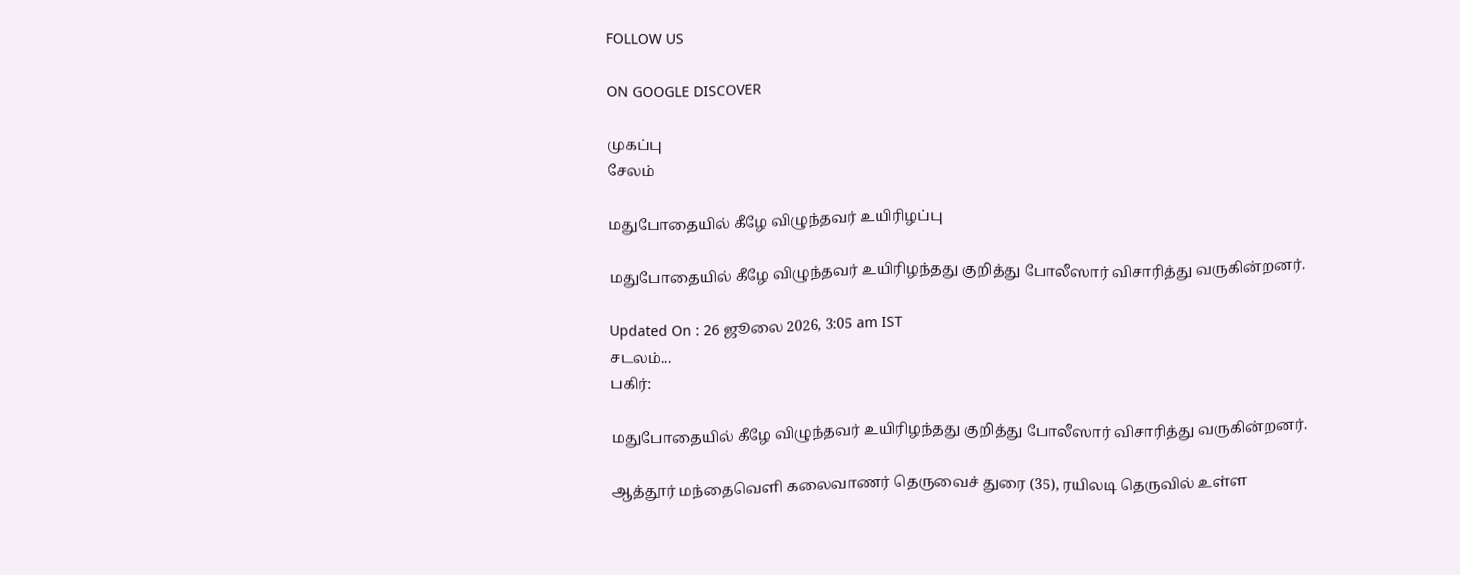FOLLOW US

ON GOOGLE DISCOVER

முகப்பு
சேலம்

மதுபோதையில் கீழே விழுந்தவர் உயிரிழப்பு

மதுபோதையில் கீழே விழுந்தவர் உயிரிழந்தது குறித்து போலீஸார் விசாரித்து வருகின்றனர்.

Updated On : 26 ஜூலை 2026, 3:05 am IST
சடலம்...
பகிர்:

மதுபோதையில் கீழே விழுந்தவர் உயிரிழந்தது குறித்து போலீஸார் விசாரித்து வருகின்றனர்.

ஆத்தூர் மந்தைவெளி கலைவாணர் தெருவைச் துரை (35), ரயிலடி தெருவில் உள்ள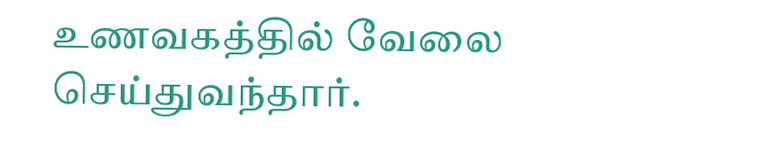உணவகத்தில் வேலை செய்துவந்தார்.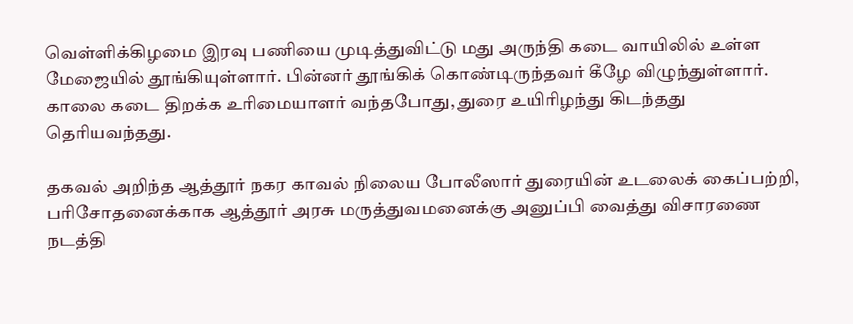வெள்ளிக்கிழமை இரவு பணியை முடித்துவிட்டு மது அருந்தி கடை வாயிலில் உள்ள மேஜையில் தூங்கியுள்ளார். பின்னர் தூங்கிக் கொண்டிருந்தவர் கீழே விழுந்துள்ளார். காலை கடை திறக்க உரிமையாளர் வந்தபோது, துரை உயிரிழந்து கிடந்தது தெரியவந்தது.

தகவல் அறிந்த ஆத்தூர் நகர காவல் நிலைய போலீஸார் துரையின் உடலைக் கைப்பற்றி, பரிசோதனைக்காக ஆத்தூர் அரசு மருத்துவமனைக்கு அனுப்பி வைத்து விசாரணை நடத்தி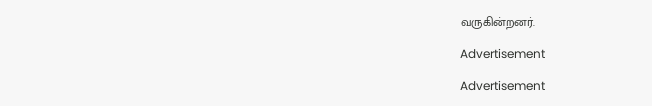வருகின்றனர்.

Advertisement

Advertisement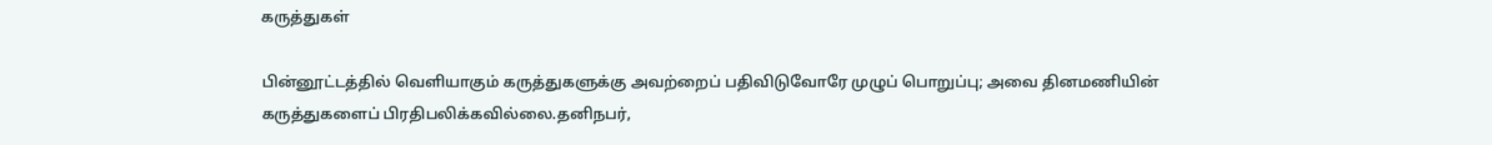கருத்துகள்

பின்னூட்டத்தில் வெளியாகும் கருத்துகளுக்கு அவற்றைப் பதிவிடுவோரே முழுப் பொறுப்பு; அவை தினமணியின் கருத்துகளைப் பிரதிபலிக்கவில்லை.தனிநபர்,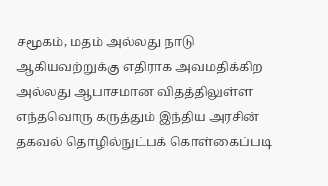சமூகம், மதம் அல்லது நாடு ஆகியவற்றுக்கு எதிராக அவமதிக்கிற அல்லது ஆபாசமான விதத்திலுள்ள எந்தவொரு கருத்தும் இந்திய அரசின் தகவல் தொழில்நுட்பக் கொள்கைப்படி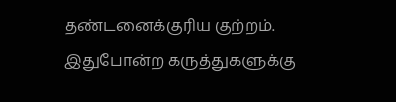தண்டனைக்குரிய குற்றம். இதுபோன்ற கருத்துகளுக்கு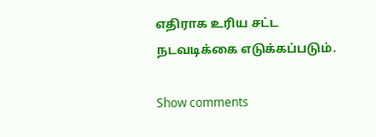எதிராக உரிய சட்ட நடவடிக்கை எடுக்கப்படும்.

Show comments